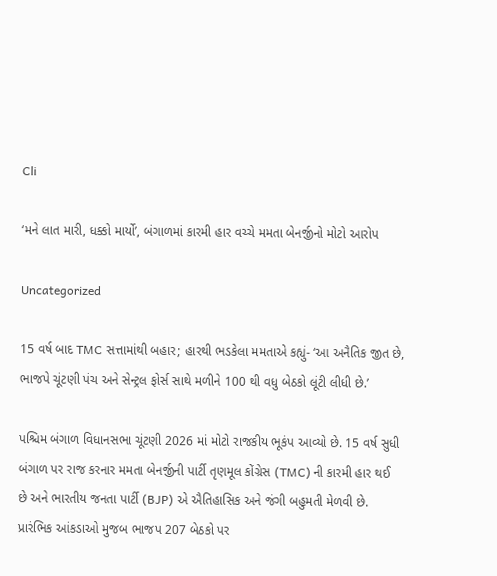Cli

‘મને લાત મારી, ધક્કો માર્યો’, બંગાળમાં કારમી હાર વચ્ચે મમતા બેનર્જીનો મોટો આરોપ

Uncategorized

15 વર્ષ બાદ TMC સત્તામાંથી બહાર; હારથી ભડકેલા મમતાએ કહ્યું- ‘આ અનૈતિક જીત છે, ભાજપે ચૂંટણી પંચ અને સેન્ટ્રલ ફોર્સ સાથે મળીને 100 થી વધુ બેઠકો લૂંટી લીધી છે.’

પશ્ચિમ બંગાળ વિધાનસભા ચૂંટણી 2026 માં મોટો રાજકીય ભૂકંપ આવ્યો છે. 15 વર્ષ સુધી બંગાળ પર રાજ કરનાર મમતા બેનર્જીની પાર્ટી તૃણમૂલ કોંગ્રેસ (TMC) ની કારમી હાર થઈ છે અને ભારતીય જનતા પાર્ટી (BJP) એ ઐતિહાસિક અને જંગી બહુમતી મેળવી છે. પ્રારંભિક આંકડાઓ મુજબ ભાજપ 207 બેઠકો પર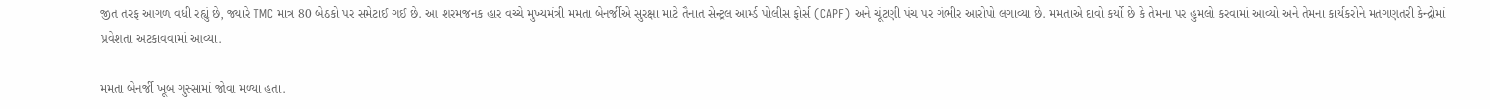જીત તરફ આગળ વધી રહ્યું છે, જ્યારે TMC માત્ર 80 બેઠકો પર સમેટાઈ ગઈ છે. આ શરમજનક હાર વચ્ચે મુખ્યમંત્રી મમતા બેનર્જીએ સુરક્ષા માટે તૈનાત સેન્ટ્રલ આર્મ્ડ પોલીસ ફોર્સ (CAPF) અને ચૂંટણી પંચ પર ગંભીર આરોપો લગાવ્યા છે. મમતાએ દાવો કર્યો છે કે તેમના પર હુમલો કરવામાં આવ્યો અને તેમના કાર્યકરોને મતગણતરી કેન્દ્રોમાં પ્રવેશતા અટકાવવામાં આવ્યા.

મમતા બેનર્જી ખૂબ ગુસ્સામાં જોવા મળ્યા હતા.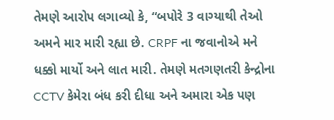તેમણે આરોપ લગાવ્યો કે, “બપોરે 3 વાગ્યાથી તેઓ અમને માર મારી રહ્યા છે. CRPF ના જવાનોએ મને ધક્કો માર્યો અને લાત મારી. તેમણે મતગણતરી કેન્દ્રોના CCTV કેમેરા બંધ કરી દીધા અને અમારા એક પણ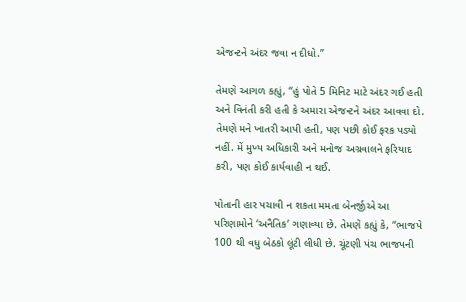એજન્ટને અંદર જવા ન દીધો.”

તેમણે આગળ કહ્યું, “હું પોતે 5 મિનિટ માટે અંદર ગઈ હતી અને વિનંતી કરી હતી કે અમારા એજન્ટને અંદર આવવા દો. તેમણે મને ખાતરી આપી હતી, પણ પછી કોઈ ફરક પડ્યો નહીં. મેં મુખ્ય અધિકારી અને મનોજ અગ્રવાલને ફરિયાદ કરી, પણ કોઈ કાર્યવાહી ન થઈ.

પોતાની હાર પચાવી ન શકતા મમતા બેનર્જીએ આ પરિણામોને ‘અનૈતિક’ ગણાવ્યા છે. તેમણે કહ્યું કે, “ભાજપે 100 થી વધુ બેઠકો લૂંટી લીધી છે. ચૂંટણી પંચ ભાજપની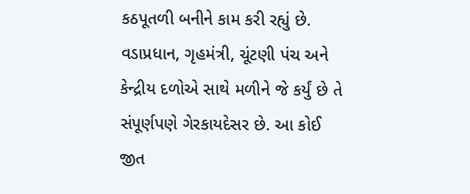કઠપૂતળી બનીને કામ કરી રહ્યું છે. વડાપ્રધાન, ગૃહમંત્રી, ચૂંટણી પંચ અને કેન્દ્રીય દળોએ સાથે મળીને જે કર્યું છે તે સંપૂર્ણપણે ગેરકાયદેસર છે. આ કોઈ જીત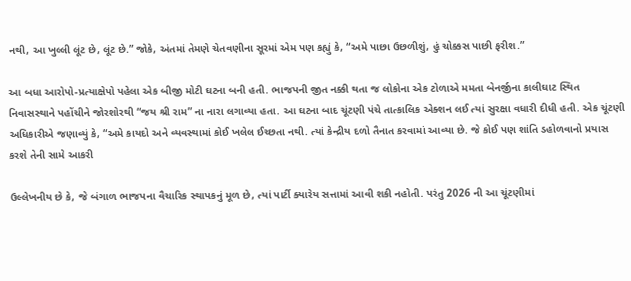નથી, આ ખુલ્લી લૂંટ છે, લૂંટ છે.” જોકે, અંતમાં તેમણે ચેતવણીના સૂરમાં એમ પણ કહ્યું કે, “અમે પાછા ઉછળીશું, હું ચોક્કસ પાછી ફરીશ.”

આ બધા આરોપો-પ્રત્યાક્ષેપો પહેલા એક બીજી મોટી ઘટના બની હતી. ભાજપની જીત નક્કી થતા જ લોકોના એક ટોળાએ મમતા બેનર્જીના કાલીઘાટ સ્થિત નિવાસસ્થાને પહોંચીને જોરશોરથી “જય શ્રી રામ” ના નારા લગાવ્યા હતા. આ ઘટના બાદ ચૂંટણી પંચે તાત્કાલિક એક્શન લઈ ત્યાં સુરક્ષા વધારી દીધી હતી. એક ચૂંટણી અધિકારીએ જણાવ્યું કે, “અમે કાયદો અને વ્યવસ્થામાં કોઈ ખલેલ ઈચ્છતા નથી. ત્યાં કેન્દ્રીય દળો તૈનાત કરવામાં આવ્યા છે. જે કોઈ પણ શાંતિ ડહોળવાનો પ્રયાસ કરશે તેની સામે આકરી

ઉલ્લેખનીય છે કે, જે બંગાળ ભાજપના વૈચારિક સ્થાપકનું મૂળ છે, ત્યાં પાર્ટી ક્યારેય સત્તામાં આવી શકી નહોતી. પરંતુ 2026 ની આ ચૂંટણીમાં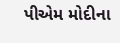પીએમ મોદીના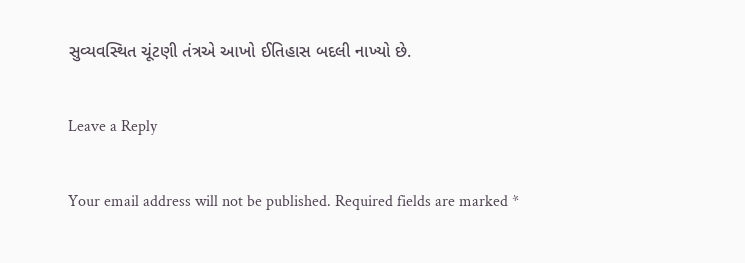સુવ્યવસ્થિત ચૂંટણી તંત્રએ આખો ઈતિહાસ બદલી નાખ્યો છે.

Leave a Reply

Your email address will not be published. Required fields are marked *